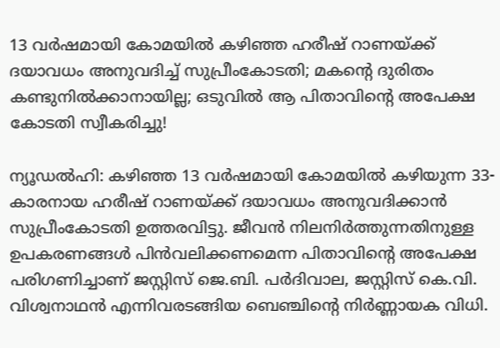13 വർഷമായി കോമയിൽ കഴിഞ്ഞ ഹരീഷ് റാണയ്ക്ക് ദയാവധം അനുവദിച്ച് സുപ്രീംകോടതി; മകന്റെ ദുരിതം കണ്ടുനിൽക്കാനായില്ല; ഒടുവിൽ ആ പിതാവിന്റെ അപേക്ഷ കോടതി സ്വീകരിച്ചു!

ന്യൂഡൽഹി: കഴിഞ്ഞ 13 വർഷമായി കോമയിൽ കഴിയുന്ന 33-കാരനായ ഹരീഷ് റാണയ്ക്ക് ദയാവധം അനുവദിക്കാൻ സുപ്രീംകോടതി ഉത്തരവിട്ടു. ജീവൻ നിലനിർത്തുന്നതിനുള്ള ഉപകരണങ്ങൾ പിൻവലിക്കണമെന്ന പിതാവിന്റെ അപേക്ഷ പരിഗണിച്ചാണ് ജസ്റ്റിസ് ജെ.ബി. പർദിവാല, ജസ്റ്റിസ് കെ.വി. വിശ്വനാഥൻ എന്നിവരടങ്ങിയ ബെഞ്ചിന്റെ നിർണ്ണായക വിധി.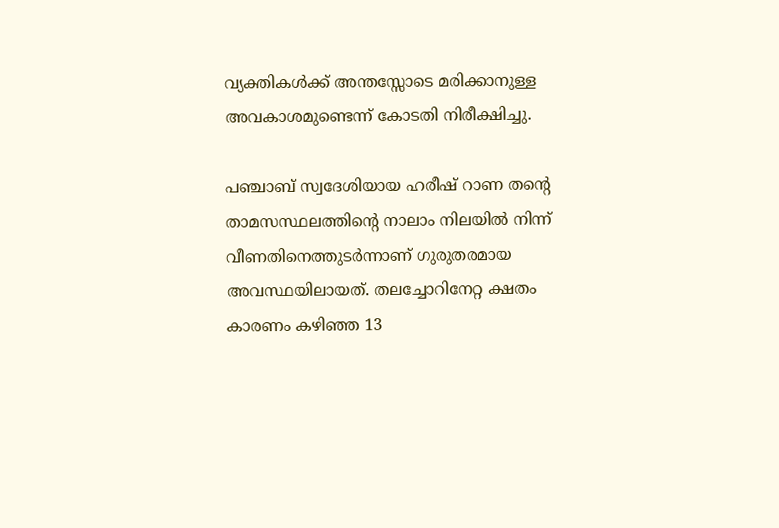വ്യക്തികൾക്ക് അന്തസ്സോടെ മരിക്കാനുള്ള അവകാശമുണ്ടെന്ന് കോടതി നിരീക്ഷിച്ചു.

പഞ്ചാബ് സ്വദേശിയായ ഹരീഷ് റാണ തന്റെ താമസസ്ഥലത്തിന്റെ നാലാം നിലയിൽ നിന്ന് വീണതിനെത്തുടർന്നാണ് ഗുരുതരമായ അവസ്ഥയിലായത്. തലച്ചോറിനേറ്റ ക്ഷതം കാരണം കഴിഞ്ഞ 13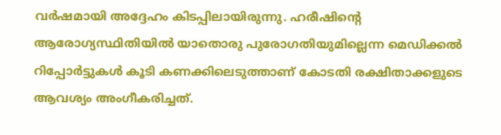വർഷമായി അദ്ദേഹം കിടപ്പിലായിരുന്നു. ഹരീഷിന്റെ ആരോഗ്യസ്ഥിതിയിൽ യാതൊരു പുരോഗതിയുമില്ലെന്ന മെഡിക്കൽ റിപ്പോർട്ടുകൾ കൂടി കണക്കിലെടുത്താണ് കോടതി രക്ഷിതാക്കളുടെ ആവശ്യം അംഗീകരിച്ചത്.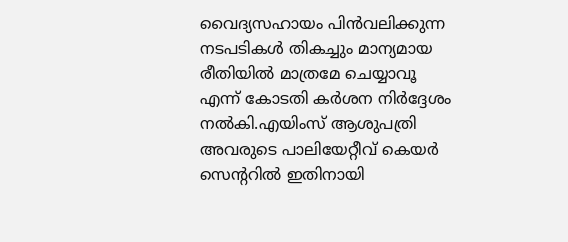വൈദ്യസഹായം പിൻവലിക്കുന്ന നടപടികൾ തികച്ചും മാന്യമായ രീതിയിൽ മാത്രമേ ചെയ്യാവൂ എന്ന് കോടതി കർശന നിർദ്ദേശം നൽകി.എയിംസ് ആശുപത്രി അവരുടെ പാലിയേറ്റീവ് കെയർ സെന്ററിൽ ഇതിനായി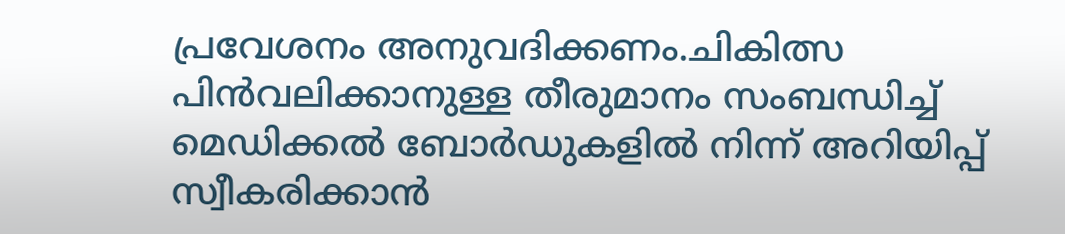പ്രവേശനം അനുവദിക്കണം.ചികിത്സ പിൻവലിക്കാനുള്ള തീരുമാനം സംബന്ധിച്ച് മെഡിക്കൽ ബോർഡുകളിൽ നിന്ന് അറിയിപ്പ് സ്വീകരിക്കാൻ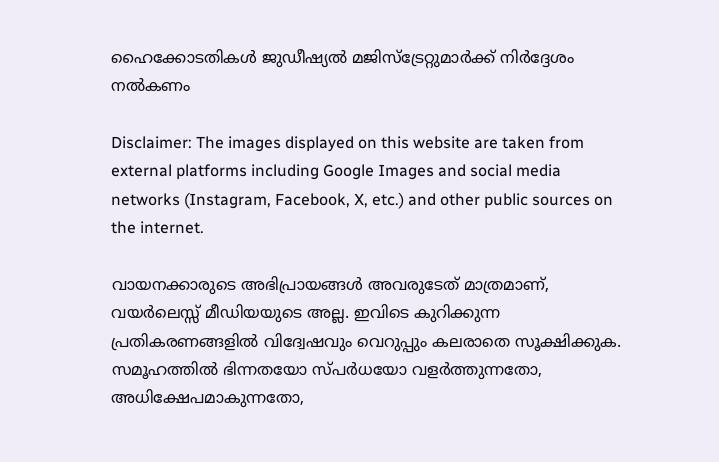ഹൈക്കോടതികൾ ജുഡീഷ്യൽ മജിസ്‌ട്രേറ്റുമാർക്ക് നിർദ്ദേശം നൽകണം

Disclaimer: The images displayed on this website are taken from external platforms including Google Images and social media networks (Instagram, Facebook, X, etc.) and other public sources on the internet.

വായനക്കാരുടെ അഭിപ്രായങ്ങള്‍ അവരുടേത് മാത്രമാണ്, വയർലെസ്സ് മീഡിയയുടെ അല്ല. ഇവിടെ കുറിക്കുന്ന പ്രതികരണങ്ങളിൽ വിദ്വേഷവും വെറുപ്പും കലരാതെ സൂക്ഷിക്കുക. സമൂഹത്തിൽ ഭിന്നതയോ സ്‌പർധയോ വളർത്തുന്നതോ, അധിക്ഷേപമാകുന്നതോ,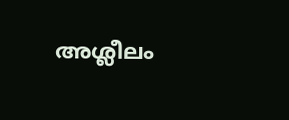അശ്ലീലം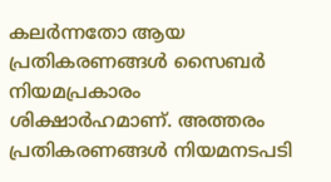കലർന്നതോ ആയ പ്രതികരണങ്ങൾ സൈബർ നിയമപ്രകാരം ശിക്ഷാർഹമാണ്. അത്തരം പ്രതികരണങ്ങൾ നിയമനടപടി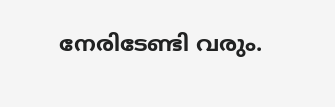നേരിടേണ്ടി വരും.